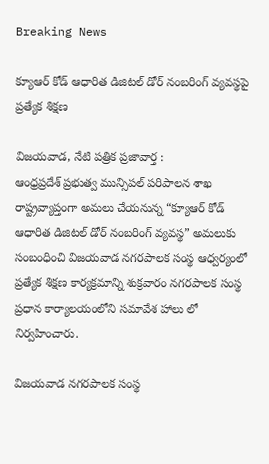Breaking News

క్యూఆర్ కోడ్ ఆధారిత డిజిటల్ డోర్ నంబరింగ్ వ్యవస్థపై ప్రత్యేక శిక్షణ

విజయవాడ, నేటి పత్రిక ప్రజావార్త :
ఆంధ్రప్రదేశ్ ప్రభుత్వ మున్సిపల్ పరిపాలన శాఖ రాష్ట్రవ్యాప్తంగా అమలు చేయనున్న “క్యూఆర్ కోడ్ ఆధారిత డిజిటల్ డోర్ నంబరింగ్ వ్యవస్థ” అమలుకు సంబంధించి విజయవాడ నగరపాలక సంస్థ ఆధ్వర్యంలో ప్రత్యేక శిక్షణ కార్యక్రమాన్ని శుక్రవారం నగరపాలక సంస్థ ప్రధాన కార్యాలయంలోని సమావేశ హాలు లో నిర్వహించారు.

విజయవాడ నగరపాలక సంస్థ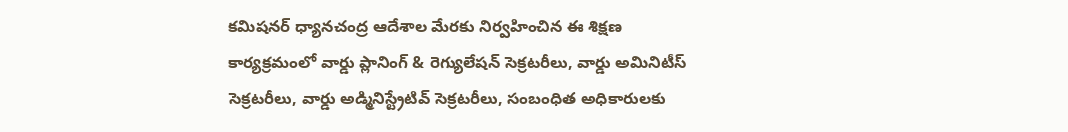కమిషనర్ ధ్యానచంద్ర ఆదేశాల మేరకు నిర్వహించిన ఈ శిక్షణ కార్యక్రమంలో వార్డు ప్లానింగ్ & రెగ్యులేషన్ సెక్రటరీలు, వార్డు అమినిటీస్ సెక్రటరీలు, వార్డు అడ్మినిస్ట్రేటివ్ సెక్రటరీలు, సంబంధిత అధికారులకు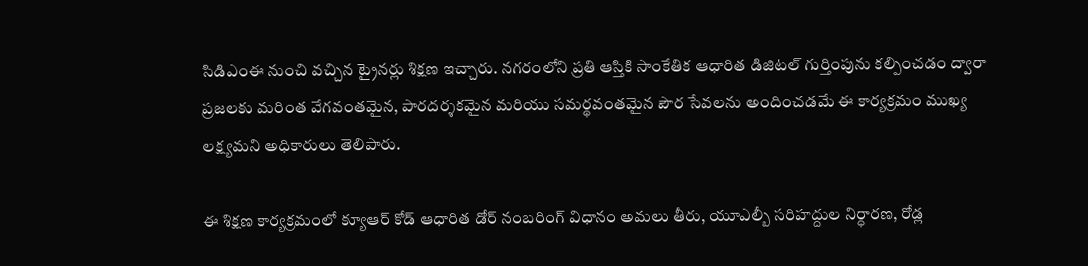సిడిఎంఈ నుంచి వచ్చిన ట్రైనర్లు శిక్షణ ఇచ్చారు. నగరంలోని ప్రతి ఆస్తికి సాంకేతిక ఆధారిత డిజిటల్ గుర్తింపును కల్పించడం ద్వారా ప్రజలకు మరింత వేగవంతమైన, పారదర్శకమైన మరియు సమర్థవంతమైన పౌర సేవలను అందించడమే ఈ కార్యక్రమం ముఖ్య లక్ష్యమని అధికారులు తెలిపారు.

ఈ శిక్షణ కార్యక్రమంలో క్యూఆర్ కోడ్ ఆధారిత డోర్ నంబరింగ్ విధానం అమలు తీరు, యూఎల్బీ సరిహద్దుల నిర్ధారణ, రోడ్ల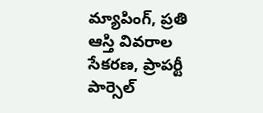మ్యాపింగ్, ప్రతి ఆస్తి వివరాల సేకరణ, ప్రాపర్టీ పార్సెల్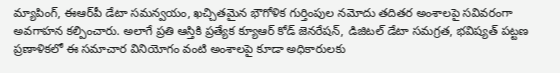మ్యాపింగ్, ఈఆర్‌పీ డేటా సమన్వయం, ఖచ్చితమైన భౌగోళిక గుర్తింపుల నమోదు తదితర అంశాలపై సవివరంగా అవగాహన కల్పించారు. అలాగే ప్రతి ఆస్తికి ప్రత్యేక క్యూఆర్ కోడ్ జెనరేషన్, డిజిటల్ డేటా సమగ్రత, భవిష్యత్ పట్టణ ప్రణాళికలో ఈ సమాచార వినియోగం వంటి అంశాలపై కూడా అధికారులకు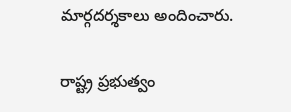మార్గదర్శకాలు అందించారు.

రాష్ట్ర ప్రభుత్వం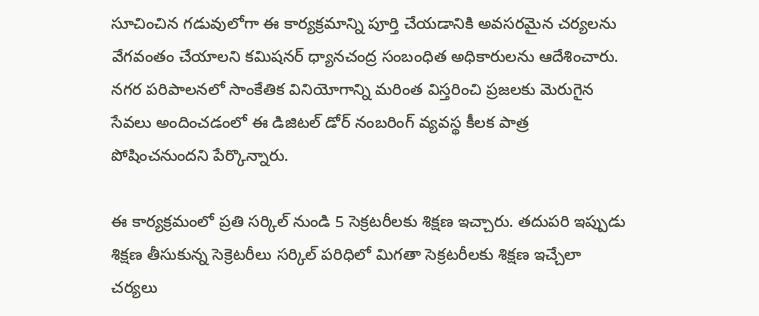సూచించిన గడువులోగా ఈ కార్యక్రమాన్ని పూర్తి చేయడానికి అవసరమైన చర్యలను వేగవంతం చేయాలని కమిషనర్ ధ్యానచంద్ర సంబంధిత అధికారులను ఆదేశించారు. నగర పరిపాలనలో సాంకేతిక వినియోగాన్ని మరింత విస్తరించి ప్రజలకు మెరుగైన సేవలు అందించడంలో ఈ డిజిటల్ డోర్ నంబరింగ్ వ్యవస్థ కీలక పాత్ర పోషించనుందని పేర్కొన్నారు.

ఈ కార్యక్రమంలో ప్రతి సర్కిల్ నుండి 5 సెక్రటరీలకు శిక్షణ ఇచ్చారు. తదుపరి ఇప్పుడు శిక్షణ తీసుకున్న సెక్రెటరీలు సర్కిల్ పరిధిలో మిగతా సెక్రటరీలకు శిక్షణ ఇచ్చేలా చర్యలు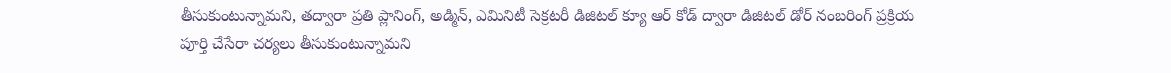తీసుకుంటున్నామని, తద్వారా ప్రతి ప్లానింగ్, అడ్మిన్, ఎమినిటీ సెక్రటరీ డిజిటల్ క్యూ ఆర్ కోడ్ ద్వారా డిజిటల్ డోర్ నంబరింగ్ ప్రక్రియ పూర్తి చేసేరా చర్యలు తీసుకుంటున్నామని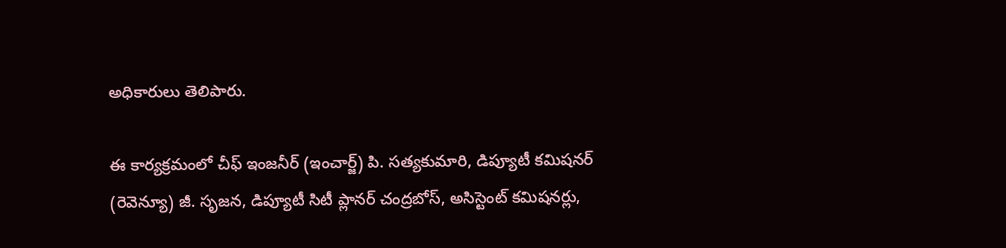అధికారులు తెలిపారు.

ఈ కార్యక్రమంలో చీఫ్ ఇంజనీర్ (ఇంచార్జ్) పి. సత్యకుమారి, డిప్యూటీ కమిషనర్ (రెవెన్యూ) జీ. సృజన, డిప్యూటీ సిటీ ప్లానర్ చంద్రబోస్, అసిస్టెంట్ కమిషనర్లు,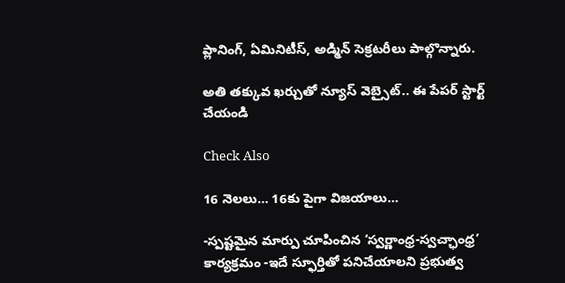ప్లానింగ్, ఏమినిటీస్, అడ్మిన్ సెక్రటరీలు పాల్గొన్నారు.

అతి తక్కువ ఖర్చుతో న్యూస్ వెబ్సైట్.. ఈ పేపర్ స్టార్ట్ చేయండి

Check Also

16 నెలలు… 16కు పైగా విజయాలు…

-స్పష్టమైన మార్పు చూపించిన ‘స్వర్ణాంధ్ర-స్వచ్ఛాంధ్ర’ కార్యక్రమం -ఇదే స్ఫూర్తితో పనిచేయాలని ప్రభుత్వ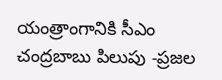యంత్రాంగానికి సీఎం చంద్రబాబు పిలుపు -ప్రజల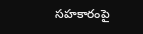సహకారంపై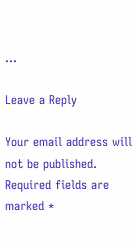…

Leave a Reply

Your email address will not be published. Required fields are marked *